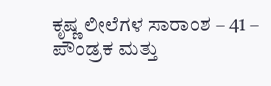ಕೃಷ್ಣ ಲೀಲೆಗಳ ಸಾರಾಂಶ – 41 – ಪೌಂಡ್ರಕ ಮತ್ತು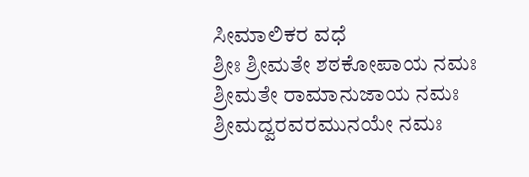ಸೀಮಾಲಿಕರ ವಧೆ
ಶ್ರೀಃ ಶ್ರೀಮತೇ ಶಠಕೋಪಾಯ ನಮಃ ಶ್ರೀಮತೇ ರಾಮಾನುಜಾಯ ನಮಃ ಶ್ರೀಮದ್ವರವರಮುನಯೇ ನಮಃ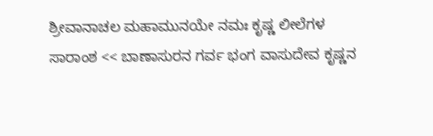ಶ್ರೀವಾನಾಚಲ ಮಹಾಮುನಯೇ ನಮಃ ಕೃಷ್ಣ ಲೀಲೆಗಳ ಸಾರಾಂಶ << ಬಾಣಾಸುರನ ಗರ್ವ ಭಂಗ ವಾಸುದೇವ ಕೃಷ್ಣನ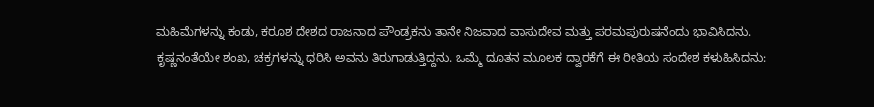ಮಹಿಮೆಗಳನ್ನು ಕಂಡು, ಕರೂಶ ದೇಶದ ರಾಜನಾದ ಪೌಂಡ್ರಕನು ತಾನೇ ನಿಜವಾದ ವಾಸುದೇವ ಮತ್ತು ಪರಮಪುರುಷನೆಂದು ಭಾವಿಸಿದನು. ಕೃಷ್ಣನಂತೆಯೇ ಶಂಖ, ಚಕ್ರಗಳನ್ನು ಧರಿಸಿ ಅವನು ತಿರುಗಾಡುತ್ತಿದ್ದನು. ಒಮ್ಮೆ ದೂತನ ಮೂಲಕ ದ್ವಾರಕೆಗೆ ಈ ರೀತಿಯ ಸಂದೇಶ ಕಳುಹಿಸಿದನು: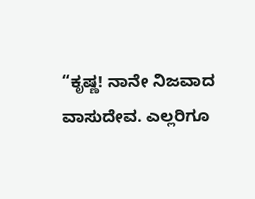“ಕೃಷ್ಣ! ನಾನೇ ನಿಜವಾದ ವಾಸುದೇವ. ಎಲ್ಲರಿಗೂ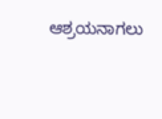ಆಶ್ರಯನಾಗಲು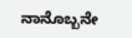ನಾನೊಬ್ಬನೇ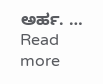ಅರ್ಹ. … Read more